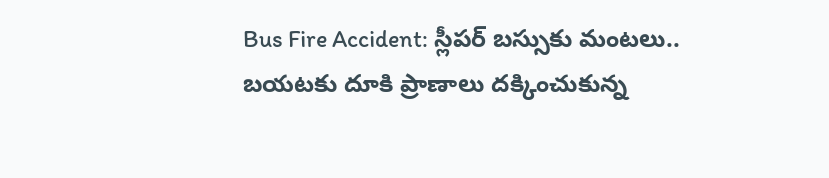Bus Fire Accident: స్లీపర్ బస్సుకు మంటలు.. బయటకు దూకి ప్రాణాలు దక్కించుకున్న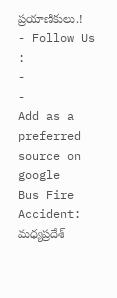ప్రయాణికులు.!
- Follow Us :
-
-
Add as a preferred
source on google
Bus Fire Accident: మధ్యప్రదేశ్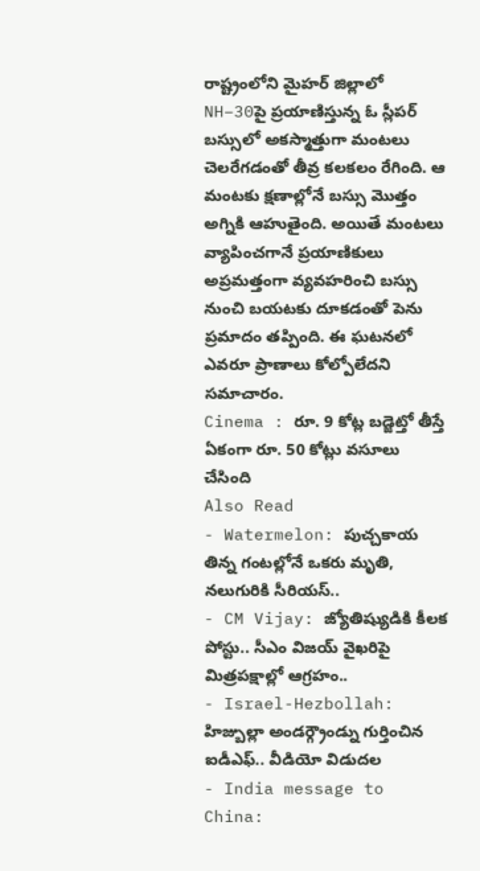రాష్ట్రంలోని మైహర్ జిల్లాలో NH–30పై ప్రయాణిస్తున్న ఓ స్లీపర్ బస్సులో అకస్మాత్తుగా మంటలు చెలరేగడంతో తీవ్ర కలకలం రేగింది. ఆ మంటకు క్షణాల్లోనే బస్సు మొత్తం అగ్నికి ఆహుతైంది. అయితే మంటలు వ్యాపించగానే ప్రయాణికులు అప్రమత్తంగా వ్యవహరించి బస్సు నుంచి బయటకు దూకడంతో పెను ప్రమాదం తప్పింది. ఈ ఘటనలో ఎవరూ ప్రాణాలు కోల్పోలేదని సమాచారం.
Cinema : రూ. 9 కోట్ల బడ్జెట్తో తీస్తే ఏకంగా రూ. 50 కోట్లు వసూలు చేసింది
Also Read
- Watermelon: పుచ్చకాయ తిన్న గంటల్లోనే ఒకరు మృతి, నలుగురికి సీరియస్..
- CM Vijay: జ్యోతిష్యుడికి కీలక పోస్టు.. సీఎం విజయ్ వైఖరిపై మిత్రపక్షాల్లో ఆగ్రహం..
- Israel-Hezbollah: హిజ్బుల్లా అండర్గ్రౌండ్ను గుర్తించిన ఐడీఎఫ్.. వీడియో విడుదల
- India message to China: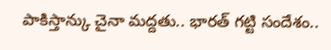పాకిస్తాన్కు చైనా మద్దతు.. భారత్ గట్టి సందేశం..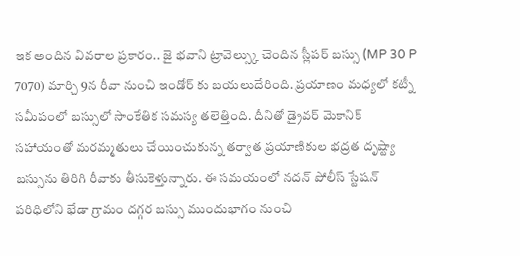ఇక అందిన వివరాల ప్రకారం.. జై భవాని ట్రావెల్స్కు చెందిన స్లీపర్ బస్సు (MP 30 P 7070) మార్చి 9న రీవా నుంచి ఇండోర్ కు బయలుదేరింది. ప్రయాణం మధ్యలో కట్నీ సమీపంలో బస్సులో సాంకేతిక సమస్య తలెత్తింది. దీనితో డ్రైవర్ మెకానిక్ సహాయంతో మరమ్మతులు చేయించుకున్న తర్వాత ప్రయాణికుల భద్రత దృష్ట్యా బస్సును తిరిగి రీవాకు తీసుకెళ్తున్నారు. ఈ సమయంలో నదన్ పోలీస్ స్టేషన్ పరిధిలోని భేడా గ్రామం దగ్గర బస్సు ముందుభాగం నుంచి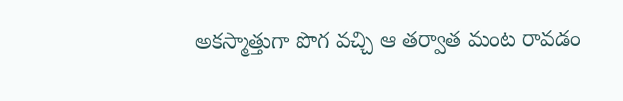అకస్మాత్తుగా పొగ వచ్చి ఆ తర్వాత మంట రావడం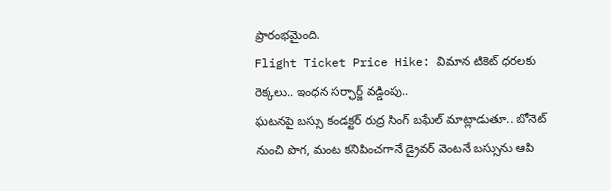ప్రారంభమైంది.
Flight Ticket Price Hike: విమాన టికెట్ ధరలకు రెక్కలు.. ఇంధన సర్ఛార్జ్ వడ్డింపు..
ఘటనపై బస్సు కండక్టర్ రుద్ర సింగ్ బఘేల్ మాట్లాడుతూ.. బోనెట్ నుంచి పొగ, మంట కనిపించగానే డ్రైవర్ వెంటనే బస్సును ఆపి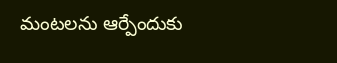మంటలను ఆర్పేందుకు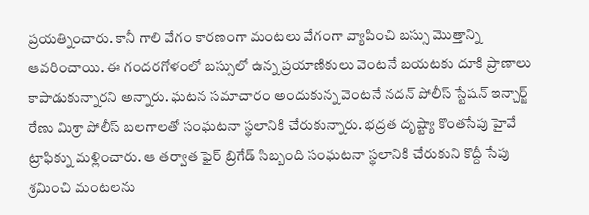ప్రయత్నించారు. కానీ గాలి వేగం కారణంగా మంటలు వేగంగా వ్యాపించి బస్సు మొత్తాన్ని ఆవరించాయి. ఈ గందరగోళంలో బస్సులో ఉన్న ప్రయాణికులు వెంటనే బయటకు దూకి ప్రాణాలు కాపాడుకున్నారని అన్నారు. ఘటన సమాచారం అందుకున్న వెంటనే నదన్ పోలీస్ స్టేషన్ ఇన్చార్జ్ రేణు మిశ్రా పోలీస్ బలగాలతో సంఘటనా స్థలానికి చేరుకున్నారు. భద్రత దృష్ట్యా కొంతసేపు హైవే ట్రాఫిక్ను మళ్లించారు. ఆ తర్వాత ఫైర్ బ్రిగేడ్ సిబ్బంది సంఘటనా స్థలానికి చేరుకుని కొద్దీ సేపు శ్రమించి మంటలను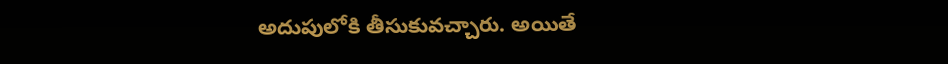అదుపులోకి తీసుకువచ్చారు. అయితే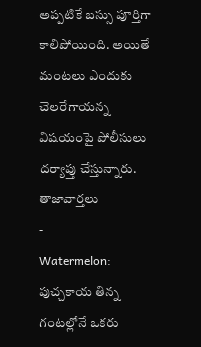అప్పటికే బస్సు పూర్తిగా కాలిపోయింది. అయితే మంటలు ఎందుకు చెలరేగాయన్న విషయంపై పోలీసులు దర్యాప్తు చేస్తున్నారు.
తాజావార్తలు
-
Watermelon: పుచ్చకాయ తిన్న గంటల్లోనే ఒకరు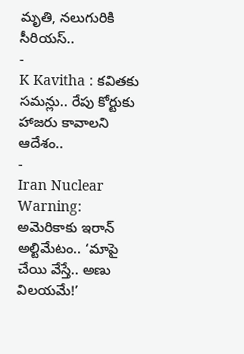మృతి, నలుగురికి సీరియస్..
-
K Kavitha : కవితకు సమన్లు.. రేపు కోర్టుకు హాజరు కావాలని ఆదేశం..
-
Iran Nuclear Warning: అమెరికాకు ఇరాన్ అల్టిమేటం.. ‘మాపై చేయి వేస్తే.. అణు విలయమే!’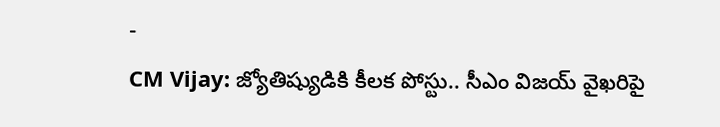-
CM Vijay: జ్యోతిష్యుడికి కీలక పోస్టు.. సీఎం విజయ్ వైఖరిపై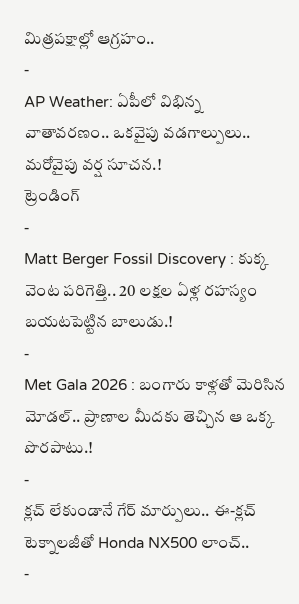మిత్రపక్షాల్లో ఆగ్రహం..
-
AP Weather: ఏపీలో విభిన్న వాతావరణం.. ఒకవైపు వడగాల్పులు.. మరోవైపు వర్ష సూచన.!
ట్రెండింగ్
-
Matt Berger Fossil Discovery : కుక్క వెంట పరిగెత్తి.. 20 లక్షల ఏళ్ల రహస్యం బయటపెట్టిన బాలుడు.!
-
Met Gala 2026 : బంగారు కాళ్లతో మెరిసిన మోడల్.. ప్రాణాల మీదకు తెచ్చిన ఆ ఒక్క పొరపాటు.!
-
క్లచ్ లేకుండానే గేర్ మార్పులు.. ఈ-క్లచ్ టెక్నాలజీతో Honda NX500 లాంచ్..
-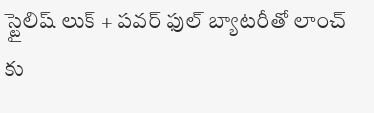స్టైలిష్ లుక్ + పవర్ ఫుల్ బ్యాటరీతో లాంచ్ కు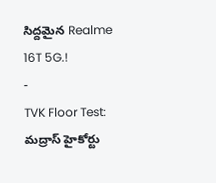సిద్దమైన Realme 16T 5G.!
-
TVK Floor Test: మద్రాస్ హైకోర్టు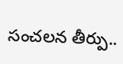సంచలన తీర్పు..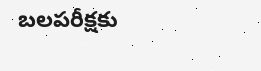బలపరీక్షకు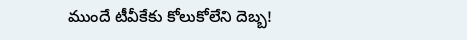ముందే టీవీకేకు కోలుకోలేని దెబ్బ!